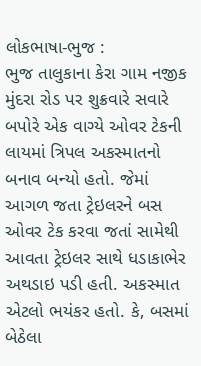લોકભાષા-ભુજ :
ભુજ તાલુકાના કેરા ગામ નજીક મુંદરા રોડ પર શુક્રવારે સવારે બપોરે એક વાગ્યે ઓવર ટેકની લાયમાં ત્રિપલ અકસ્માતનો બનાવ બન્યો હતો. જેમાં આગળ જતા ટ્રેઇલરને બસ ઓવર ટેક કરવા જતાં સામેથી આવતા ટ્રેઇલર સાથે ધડાકાભેર અથડાઇ પડી હતી. અકસ્માત એટલો ભયંકર હતો. કે, બસમાં બેઠેલા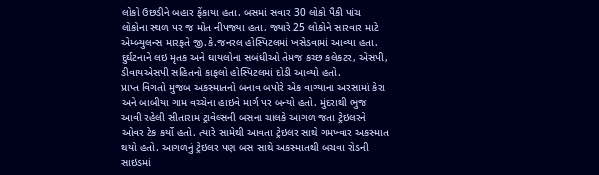લોકો ઉછડીને બહાર ફેંકાયા હતા. બસમાં સવાર 30 લોકો પૈકી પાંચ લોકોના સ્થળ પર જ મોત નીપજ્યા હતા. જ્યારે 25 લોકોને સારવાર માટે એમ્બ્યુલન્સ મારફતે જી.કે.જનરલ હોસ્પિટલમાં ખસેડવામાં આવ્યા હતા. દુર્ઘટનાને લઇ મૃતક અને ઘાયલોના સબંધીઓ તેમજ કચ્છ કલેકટર, એસપી, ડીવાયએસપી સહિતનો કાફલો હોસ્પિટલમાં દોડી આવ્યો હતો.
પ્રાપ્ત વિગતો મુજબ અકસ્માતનો બનાવ બપોરે એક વાગ્યાના અરસામાં કેરા અને બાબીયા ગામ વચ્ચેના હાઇવે માર્ગ પર બન્યો હતો. મુંદરાથી ભુજ આવી રહેલી સીતારામ ટ્રાવેલ્સની બસના ચાલકે આગળ જતા ટ્રેઇલરને ઓવર ટેક કર્યો હતો. ત્યારે સામેથી આવતા ટ્રેઇલર સાથે ગમખ્વાર અકસ્માત થયો હતો. આગળનું ટ્રેઇલર પણ બસ સાથે અકસ્માતથી બચવા રોડની સાઇડમાં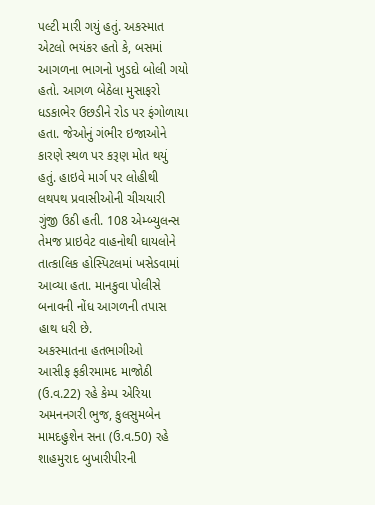પલ્ટી મારી ગયું હતું. અકસ્માત એટલો ભયંકર હતો કે, બસમાં આગળના ભાગનો ખુડદો બોલી ગયો હતો. આગળ બેઠેલા મુસાફરો ધડકાભેર ઉછડીને રોડ પર ફંગોળાયા હતા. જેઓનું ગંભીર ઇજાઓને કારણે સ્થળ પર કરૂણ મોત થયું હતું. હાઇવે માર્ગ પર લોહીથી લથપથ પ્રવાસીઓની ચીચયારી ગુંજી ઉઠી હતી. 108 એમ્બ્યુલન્સ તેમજ પ્રાઇવેટ વાહનોથી ઘાયલોને તાત્કાલિક હોસ્પિટલમાં ખસેડવામાં આવ્યા હતા. માનકુવા પોલીસે બનાવની નોંધ આગળની તપાસ હાથ ધરી છે.
અકસ્માતના હતભાગીઓ
આસીફ ફકીરમામદ માજોઠી (ઉ.વ.22) રહે કેમ્પ એરિયા અમનનગરી ભુજ, કુલસુમબેન મામદહુશેન સના (ઉ.વ.50) રહે શાહમુરાદ બુખારીપીરની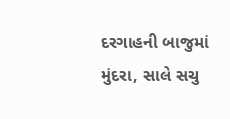દરગાહની બાજુમાં મુંદરા, સાલે સચુ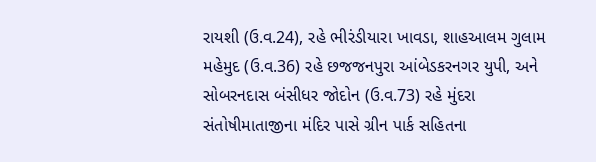રાયશી (ઉ.વ.24), રહે ભીરંડીયારા ખાવડા, શાહઆલમ ગુલામ મહેમુદ (ઉ.વ.36) રહે છજજનપુરા આંબેડકરનગર યુપી, અને સોબરનદાસ બંસીધર જોદોન (ઉ.વ.73) રહે મુંદરા સંતોષીમાતાજીના મંદિર પાસે ગ્રીન પાર્ક સહિતના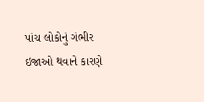પાંચ લોકોનું ગંભીર ઇજાઓ થવાને કારણે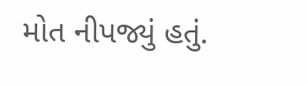મોત નીપજ્યું હતું.